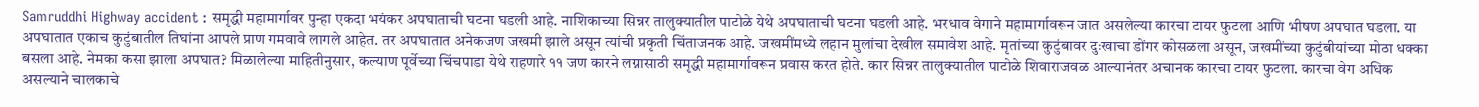Samruddhi Highway accident : समृद्धी महामार्गावर पुन्हा एकदा भयंकर अपघाताची घटना घडली आहे. नाशिकाच्या सिन्नर तालुक्यातील पाटोळे येथे अपघाताची घटना घडली आहे. भरधाव वेगाने महामार्गावरून जात असलेल्या कारचा टायर फुटला आणि भीषण अपघात घडला. या अपघातात एकाच कुटुंबातील तिघांना आपले प्राण गमवावे लागले आहेत. तर अपघातात अनेकजण जखमी झाले असून त्यांची प्रकृती चिंताजनक आहे. जखमींमध्ये लहान मुलांचा देखील समावेश आहे. मृतांच्या कुटुंबावर दुःखाचा डोंगर कोसळला असून, जखमींच्या कुटुंबीयांच्या मोठा धक्का बसला आहे. नेमका कसा झाला अपघात? मिळालेल्या माहितीनुसार, कल्याण पूर्वेच्या चिंचपाडा येथे राहणारे ११ जण कारने लग्नासाठी समृद्धी महामार्गावरून प्रवास करत होते. कार सिन्नर तालुक्यातील पाटोळे शिवाराजवळ आल्यानंतर अचानक कारचा टायर फुटला. कारचा वेग अधिक असल्याने चालकाचे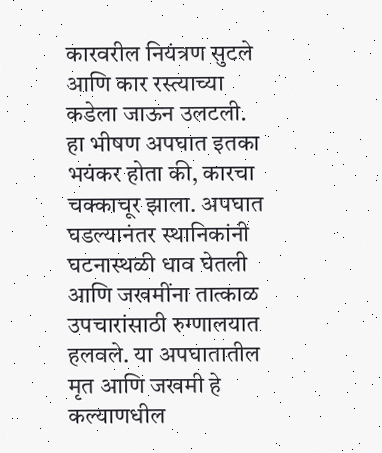कारवरील नियंत्रण सुटले आणि कार रस्त्याच्या कडेला जाऊन उलटली. हा भीषण अपघात इतका भयंकर होता की, कारचा चक्काचूर झाला. अपघात घडल्यानंतर स्थानिकांनी घटनास्थळी धाव घेतली आणि जखमींना तात्काळ उपचारांसाठी रुग्णालयात हलवले. या अपघातातील मृत आणि जखमी हे कल्याणधील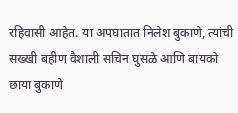रहिवासी आहेत. या अपघातात निलेश बुकाणे, त्यांची सख्खी बहीण वैशाली सचिन घुसळे आणि बायको छाया बुकाणे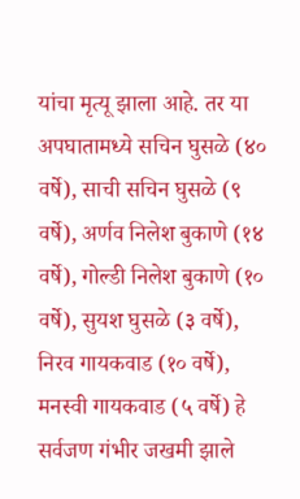यांचा मृत्यू झाला आहे. तर या अपघातामध्ये सचिन घुसळे (४० वर्षे), साची सचिन घुसळे (९ वर्षे), अर्णव निलेश बुकाणे (१४ वर्षे), गोल्डी निलेश बुकाणे (१० वर्षे), सुयश घुसळे (३ वर्षे), निरव गायकवाड (१० वर्षे), मनस्वी गायकवाड (५ वर्षे) हे सर्वजण गंभीर जखमी झाले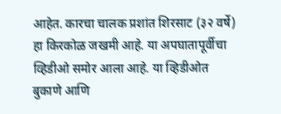आहेत. कारचा चालक प्रशांत शिरसाट (३२ वर्षे) हा किरकोळ जखमी आहे. या अपघातापूर्वीचा व्हिडीओ समोर आला आहे. या व्हिडीओत बुकाणे आणि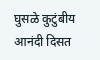घुसळे कुटुंबीय आनंदी दिसत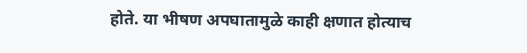होते. या भीषण अपघातामुळे काही क्षणात होत्याच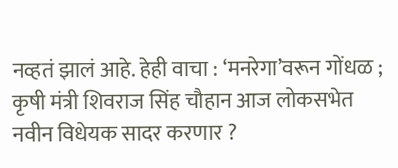नव्हतं झालं आहे. हेही वाचा : ‘मनरेगा’वरून गोंधळ ; कृषी मंत्री शिवराज सिंह चौहान आज लोकसभेत नवीन विधेयक सादर करणार ?